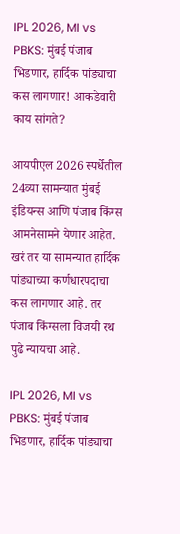IPL 2026, MI vs PBKS: मुंबई पंजाब भिडणार, हार्दिक पांड्याचा कस लागणार! आकडेवारी काय सांगते?

आयपीएल 2026 स्पर्धेतील 24व्या सामन्यात मुंबई इंडियन्स आणि पंजाब किंग्स आमनेसामने येणार आहेत. खरं तर या सामन्यात हार्दिक पांड्याच्या कर्णधारपदाचा कस लागणार आहे. तर पंजाब किंग्सला विजयी रथ पुढे न्यायचा आहे.

IPL 2026, MI vs PBKS: मुंबई पंजाब भिडणार, हार्दिक पांड्याचा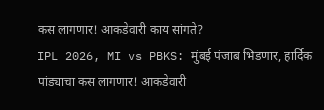कस लागणार! आकडेवारी काय सांगते?
IPL 2026, MI vs PBKS: मुंबई पंजाब भिडणार, हार्दिक पांड्याचा कस लागणार! आकडेवारी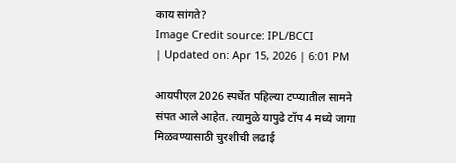काय सांगते?
Image Credit source: IPL/BCCI
| Updated on: Apr 15, 2026 | 6:01 PM

आयपीएल 2026 स्पर्धेत पहिल्या टप्प्यातील सामने संपत आले आहेत. त्यामुळे यापुढे टॉप 4 मध्ये जागा मिळवण्यासाठी चुरशीची लढाई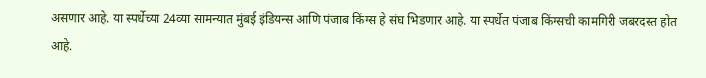असणार आहे. या स्पर्धेच्या 24व्या सामन्यात मुंबई इंडियन्स आणि पंजाब किंग्स हे संघ भिडणार आहे. या स्पर्धेत पंजाब किंग्सची कामगिरी जबरदस्त होत आहे.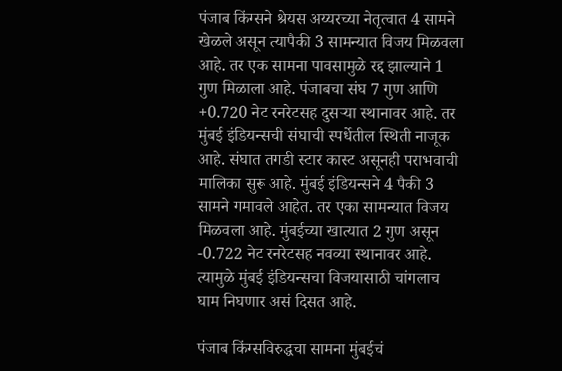पंजाब किंग्सने श्रेयस अय्यरच्या नेतृत्वात 4 सामने खेळले असून त्यापैकी 3 सामन्यात विजय मिळवला आहे. तर एक सामना पावसामुळे रद्द झाल्याने 1 गुण मिळाला आहे. पंजाबचा संघ 7 गुण आणि +0.720 नेट रनरेटसह दुसर्‍या स्थानावर आहे. तर मुंबई इंडियन्सची संघाची स्पर्धेतील स्थिती नाजूक आहे. संघात तगडी स्टार कास्ट असूनही पराभवाची मालिका सुरू आहे. मुंबई इंडियन्सने 4 पैकी 3 सामने गमावले आहेत. तर एका सामन्यात विजय मिळवला आहे. मुंबईच्या खात्यात 2 गुण असून -0.722 नेट रनरेटसह नवव्या स्थानावर आहे. त्यामुळे मुंबई इंडियन्सचा विजयासाठी चांगलाच घाम निघणार असं दिसत आहे.

पंजाब किंग्सविरुद्धचा सामना मुंबईचं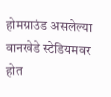होमग्राउंड असलेल्या वानखेडे स्टेडियमवर होत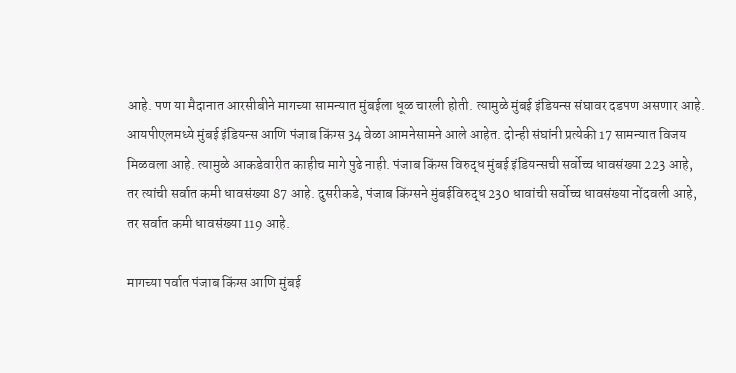आहे. पण या मैदानात आरसीबीने मागच्या सामन्यात मुंबईला धूळ चारली होती. त्यामुळे मुंबई इंडियन्स संघावर दडपण असणार आहे. आयपीएलमध्ये मुंबई इंडियन्स आणि पंजाब किंग्स 34 वेळा आमनेसामने आले आहेत. दोन्ही संघांनी प्रत्येकी 17 सामन्यात विजय मिळवला आहे. त्यामुळे आकडेवारीत काहीच मागे पुढे नाही. पंजाब किंग्स विरुद्ध मुंबई इंडियन्सची सर्वोच्च धावसंख्या 223 आहे, तर त्यांची सर्वात कमी धावसंख्या 87 आहे. दुसरीकडे, पंजाब किंग्सने मुंबईविरुद्ध 230 धावांची सर्वोच्च धावसंख्या नोंदवली आहे, तर सर्वात कमी धावसंख्या 119 आहे.

मागच्या पर्वात पंजाब किंग्स आणि मुंबई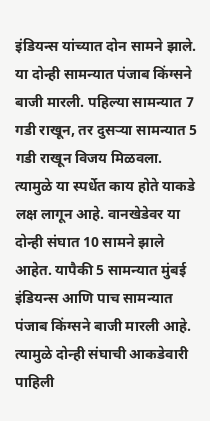इंडियन्स यांच्यात दोन सामने झाले. या दोन्ही सामन्यात पंजाब किंग्सने बाजी मारली. पहिल्या सामन्यात 7 गडी राखून, तर दुसऱ्या सामन्यात 5 गडी राखून विजय मिळवला. त्यामुळे या स्पर्धेत काय होते याकडे लक्ष लागून आहे. वानखेडेवर या दोन्ही संघात 10 सामने झाले आहेत. यापैकी 5 सामन्यात मुंबई इंडियन्स आणि पाच सामन्यात पंजाब किंग्सने बाजी मारली आहे. त्यामुळे दोन्ही संघाची आकडेवारी पाहिली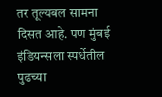तर तूल्यबल सामना दिसत आहे. पण मुंबई इंडियन्सला स्पर्धेतील पुढच्या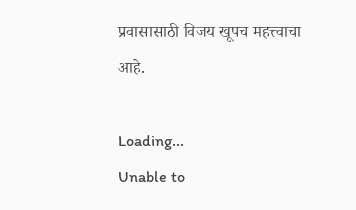प्रवासासाठी विजय खूपच महत्त्वाचा आहे.

Loading...
Unable to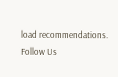load recommendations.
Follow Us